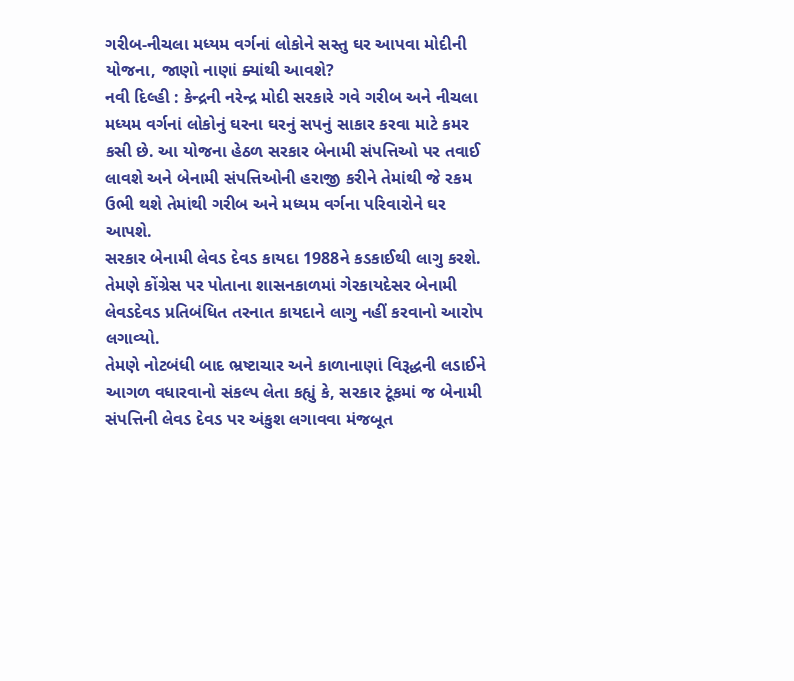ગરીબ-નીચલા મધ્યમ વર્ગનાં લોકોને સસ્તુ ઘર આપવા મોદીની યોજના, જાણો નાણાં ક્યાંથી આવશે?
નવી દિલ્હી : કેન્દ્રની નરેન્દ્ર મોદી સરકારે ગવે ગરીબ અને નીચલા મધ્યમ વર્ગનાં લોકોનું ઘરના ઘરનું સપનું સાકાર કરવા માટે કમર કસી છે. આ યોજના હેઠળ સરકાર બેનામી સંપત્તિઓ પર તવાઈ લાવશે અને બેનામી સંપત્તિઓની હરાજી કરીને તેમાંથી જે રકમ ઉભી થશે તેમાંથી ગરીબ અને મધ્યમ વર્ગના પરિવારોને ઘર આપશે.
સરકાર બેનામી લેવડ દેવડ કાયદા 1988ને કડકાઈથી લાગુ કરશે. તેમણે કોંગ્રેસ પર પોતાના શાસનકાળમાં ગેરકાયદેસર બેનામી લેવડદેવડ પ્રતિબંધિત તરનાત કાયદાને લાગુ નહીં કરવાનો આરોપ લગાવ્યો.
તેમણે નોટબંધી બાદ ભ્રષ્ટાચાર અને કાળાનાણાં વિરૂદ્ધની લડાઈને આગળ વધારવાનો સંકલ્પ લેતા કહ્યું કે, સરકાર ટૂંકમાં જ બેનામી સંપત્તિની લેવડ દેવડ પર અંકુશ લગાવવા મંજબૂત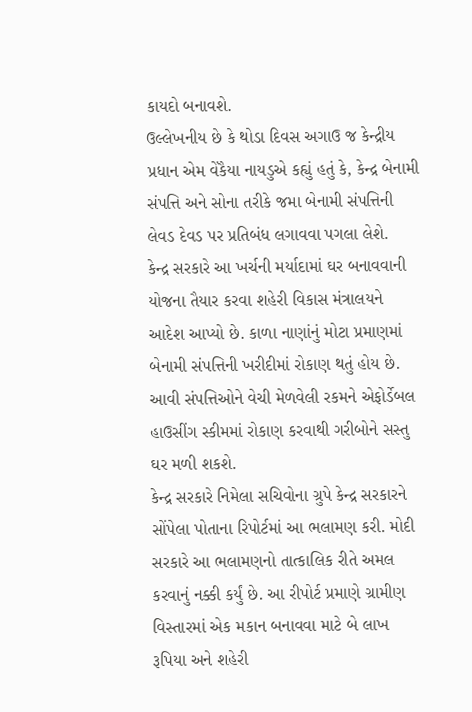કાયદો બનાવશે.
ઉલ્લેખનીય છે કે થોડા દિવસ અગાઉ જ કેન્દ્રીય પ્રધાન એમ વેંકૈયા નાયડુએ કહ્યું હતું કે, કેન્દ્ર બેનામી સંપત્તિ અને સોના તરીકે જમા બેનામી સંપત્તિની લેવડ દેવડ પર પ્રતિબંધ લગાવવા પગલા લેશે.
કેન્દ્ર સરકારે આ ખર્ચની મર્યાદામાં ઘર બનાવવાની યોજના તૈયાર કરવા શહેરી વિકાસ મંત્રાલયને આદેશ આપ્યો છે. કાળા નાણાંનું મોટા પ્રમાણમાં બેનામી સંપત્તિની ખરીદીમાં રોકાણ થતું હોય છે. આવી સંપત્તિઓને વેચી મેળવેલી રકમને એફોર્ડેબલ હાઉસીંગ સ્કીમમાં રોકાણ કરવાથી ગરીબોને સસ્તુ ઘર મળી શકશે.
કેન્દ્ર સરકારે નિમેલા સચિવોના ગ્રુપે કેન્દ્ર સરકારને સોંપેલા પોતાના રિપોર્ટમાં આ ભલામણ કરી. મોદી સરકારે આ ભલામણનો તાત્કાલિક રીતે અમલ કરવાનું નક્કી કર્યું છે. આ રીપોર્ટ પ્રમાણે ગ્રામીણ વિસ્તારમાં એક મકાન બનાવવા માટે બે લાખ રૂપિયા અને શહેરી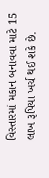વિસ્તારમાં મકાન બનાવવા માટે 15 લાખ રૂપિયા ખર્ચ થઈ શકે છે.